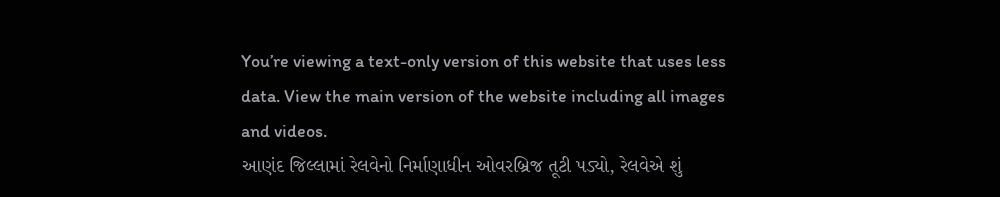You’re viewing a text-only version of this website that uses less data. View the main version of the website including all images and videos.
આણંદ જિલ્લામાં રેલવેનો નિર્માણાધીન ઓવરબ્રિજ તૂટી પડ્યો, રેલવેએ શું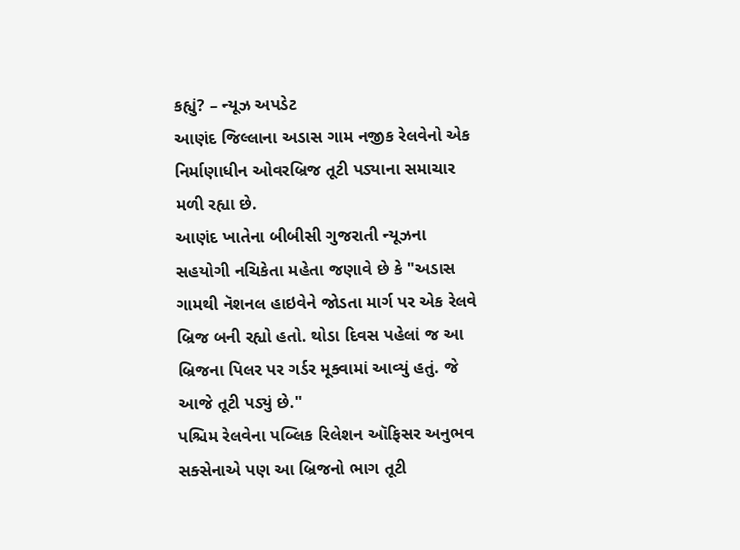કહ્યું? – ન્યૂઝ અપડેટ
આણંદ જિલ્લાના અડાસ ગામ નજીક રેલવેનો એક નિર્માણાધીન ઓવરબ્રિજ તૂટી પડ્યાના સમાચાર મળી રહ્યા છે.
આણંદ ખાતેના બીબીસી ગુજરાતી ન્યૂઝના સહયોગી નચિકેતા મહેતા જણાવે છે કે "અડાસ ગામથી નૅશનલ હાઇવેને જોડતા માર્ગ પર એક રેલવે બ્રિજ બની રહ્યો હતો. થોડા દિવસ પહેલાં જ આ બ્રિજના પિલર પર ગર્ડર મૂક્વામાં આવ્યું હતું. જે આજે તૂટી પડ્યું છે."
પશ્ચિમ રેલવેના પબ્લિક રિલેશન ઑફિસર અનુભવ સક્સેનાએ પણ આ બ્રિજનો ભાગ તૂટી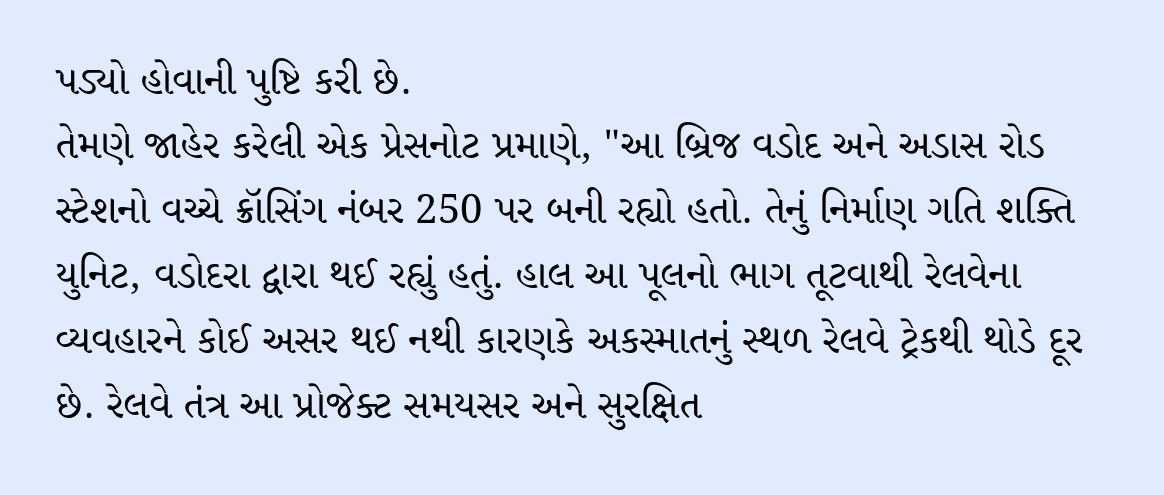પડ્યો હોવાની પુષ્ટિ કરી છે.
તેમણે જાહેર કરેલી એક પ્રેસનોટ પ્રમાણે, "આ બ્રિજ વડોદ અને અડાસ રોડ સ્ટેશનો વચ્ચે ક્રૉસિંગ નંબર 250 પર બની રહ્યો હતો. તેનું નિર્માણ ગતિ શક્તિ યુનિટ, વડોદરા દ્વારા થઈ રહ્યું હતું. હાલ આ પૂલનો ભાગ તૂટવાથી રેલવેના વ્યવહારને કોઈ અસર થઈ નથી કારણકે અકસ્માતનું સ્થળ રેલવે ટ્રેકથી થોડે દૂર છે. રેલવે તંત્ર આ પ્રોજેક્ટ સમયસર અને સુરક્ષિત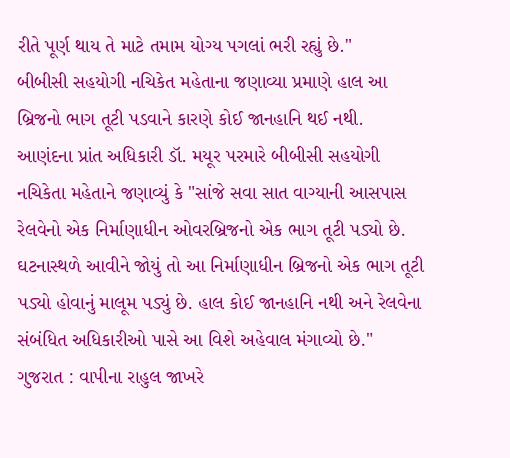રીતે પૂર્ણ થાય તે માટે તમામ યોગ્ય પગલાં ભરી રહ્યું છે."
બીબીસી સહયોગી નચિકેત મહેતાના જણાવ્યા પ્રમાણે હાલ આ બ્રિજનો ભાગ તૂટી પડવાને કારણે કોઈ જાનહાનિ થઈ નથી.
આણંદના પ્રાંત અધિકારી ડૉ. મયૂર પરમારે બીબીસી સહયોગી નચિકેતા મહેતાને જણાવ્યું કે "સાંજે સવા સાત વાગ્યાની આસપાસ રેલવેનો એક નિર્માણાધીન ઓવરબ્રિજનો એક ભાગ તૂટી પડ્યો છે. ઘટનાસ્થળે આવીને જોયું તો આ નિર્માણાધીન બ્રિજનો એક ભાગ તૂટી પડ્યો હોવાનું માલૂમ પડ્યું છે. હાલ કોઈ જાનહાનિ નથી અને રેલવેના સંબંધિત અધિકારીઓ પાસે આ વિશે અહેવાલ મંગાવ્યો છે."
ગુજરાત : વાપીના રાહુલ જાખરે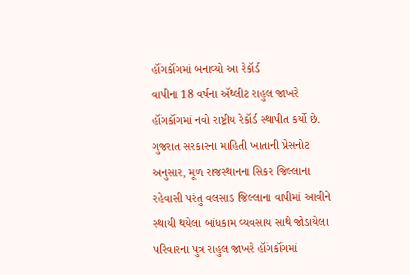હૉંગકૉંગમાં બનાવ્યો આ રેકૉર્ડ
વાપીના 18 વર્ષના ઍથ્લીટ રાહુલ જાખરે હૉંગકૉંગમાં નવો રાષ્ટ્રીય રેકૉર્ડ સ્થાપીત કર્યો છે.
ગુજરાત સરકારના માહિતી ખાતાની પ્રેસનોટ અનુસાર, મૂળ રાજસ્થાનના સિકર જિલ્લાના રહેવાસી પરંતુ વલસાડ જિલ્લાના વાપીમાં આવીને સ્થાયી થયેલા બાંધકામ વ્યવસાય સાથે જોડાયેલા પરિવારના પુત્ર રાહુલ જાખરે હૉંગકૉંગમાં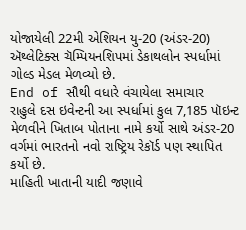યોજાયેલી 22મી એશિયન યુ-20 (અંડર-20) ઍથ્લેટિક્સ ચૅમ્પિયનશિપમાં ડેકાથલોન સ્પર્ધામાં ગોલ્ડ મેડલ મેળવ્યો છે.
End of સૌથી વધારે વંચાયેલા સમાચાર
રાહુલે દસ ઇવેન્ટની આ સ્પર્ધામાં કુલ 7,185 પૉઇન્ટ મેળવીને ખિતાબ પોતાના નામે કર્યો સાથે અંડર-20 વર્ગમાં ભારતનો નવો રાષ્ટ્રિય રેકૉર્ડ પણ સ્થાપિત કર્યો છે.
માહિતી ખાતાની યાદી જણાવે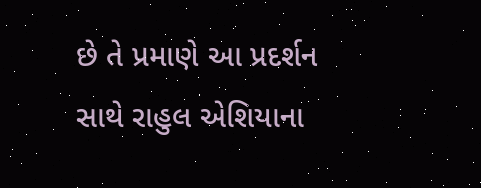છે તે પ્રમાણે આ પ્રદર્શન સાથે રાહુલ એશિયાના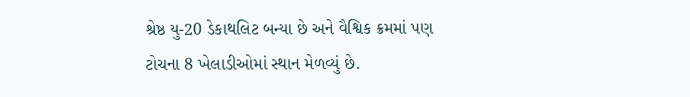શ્રેષ્ઠ યુ-20 ડેકાથલિટ બન્યા છે અને વૈશ્વિક ક્રમમાં પણ ટોચના 8 ખેલાડીઓમાં સ્થાન મેળવ્યું છે.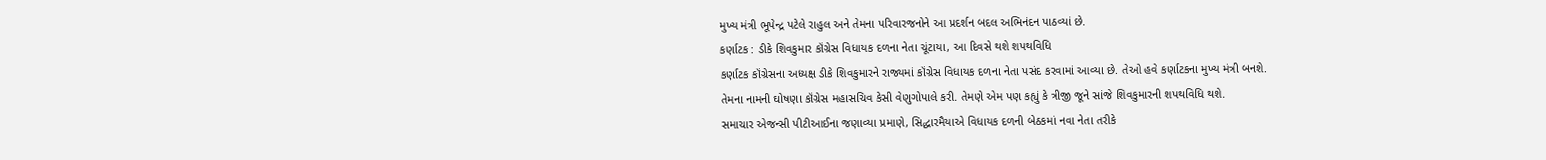મુખ્ય મંત્રી ભૂપેન્દ્ર પટેલે રાહુલ અને તેમના પરિવારજનોને આ પ્રદર્શન બદલ અભિનંદન પાઠવ્યાં છે.
કર્ણાટક : ડીકે શિવકુમાર કૉંગ્રેસ વિધાયક દળના નેતા ચૂંટાયા, આ દિવસે થશે શપથવિધિ
કર્ણાટક કૉંગ્રેસના અધ્યક્ષ ડીકે શિવકુમારને રાજ્યમાં કૉંગ્રેસ વિધાયક દળના નેતા પસંદ કરવામાં આવ્યા છે. તેઓ હવે કર્ણાટકના મુખ્ય મંત્રી બનશે.
તેમના નામની ઘોષણા કૉંગ્રેસ મહાસચિવ કેસી વેણુગોપાલે કરી. તેમણે એમ પણ કહ્યું કે ત્રીજી જૂને સાંજે શિવકુમારની શપથવિધિ થશે.
સમાચાર એજન્સી પીટીઆઈના જણાવ્યા પ્રમાણે, સિદ્ધારમૈયાએ વિધાયક દળની બેઠકમાં નવા નેતા તરીકે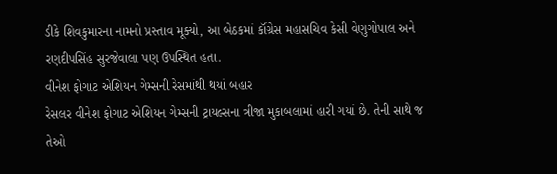ડીકે શિવકુમારના નામનો પ્રસ્તાવ મૂક્યો, આ બેઠકમાં કૉંગ્રેસ મહાસચિવ કેસી વેણુગોપાલ અને રણદીપસિંહ સુરજેવાલા પણ ઉપસ્થિત હતા.
વીનેશ ફોગાટ એશિયન ગેમ્સની રેસમાંથી થયાં બહાર
રેસલર વીનેશ ફોગાટ એશિયન ગેમ્સની ટ્રાયલ્સના ત્રીજા મુકાબલામાં હારી ગયાં છે. તેની સાથે જ તેઓ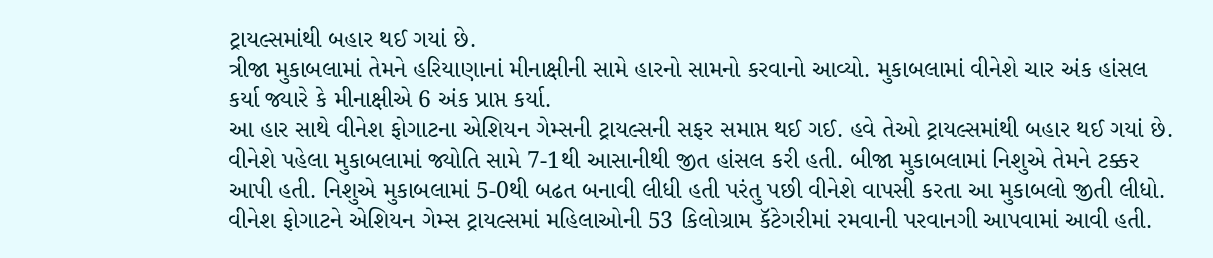ટ્રાયલ્સમાંથી બહાર થઈ ગયાં છે.
ત્રીજા મુકાબલામાં તેમને હરિયાણાનાં મીનાક્ષીની સામે હારનો સામનો કરવાનો આવ્યો. મુકાબલામાં વીનેશે ચાર અંક હાંસલ કર્યા જ્યારે કે મીનાક્ષીએ 6 અંક પ્રાપ્ત કર્યા.
આ હાર સાથે વીનેશ ફોગાટના એશિયન ગેમ્સની ટ્રાયલ્સની સફર સમાપ્ત થઈ ગઈ. હવે તેઓ ટ્રાયલ્સમાંથી બહાર થઈ ગયાં છે.
વીનેશે પહેલા મુકાબલામાં જ્યોતિ સામે 7-1થી આસાનીથી જીત હાંસલ કરી હતી. બીજા મુકાબલામાં નિશુએ તેમને ટક્કર આપી હતી. નિશુએ મુકાબલામાં 5-0થી બઢત બનાવી લીધી હતી પરંતુ પછી વીનેશે વાપસી કરતા આ મુકાબલો જીતી લીધો.
વીનેશ ફોગાટને એશિયન ગેમ્સ ટ્રાયલ્સમાં મહિલાઓની 53 કિલોગ્રામ કૅટેગરીમાં રમવાની પરવાનગી આપવામાં આવી હતી.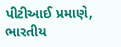પીટીઆઈ પ્રમાણે, ભારતીય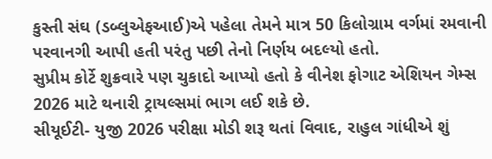કુસ્તી સંઘ (ડબ્લુએફઆઈ)એ પહેલા તેમને માત્ર 50 કિલોગ્રામ વર્ગમાં રમવાની પરવાનગી આપી હતી પરંતુ પછી તેનો નિર્ણય બદલ્યો હતો.
સુપ્રીમ કોર્ટે શુક્રવારે પણ ચુકાદો આપ્યો હતો કે વીનેશ ફોગાટ એશિયન ગેમ્સ 2026 માટે થનારી ટ્રાયલ્સમાં ભાગ લઈ શકે છે.
સીયૂઈટી- યુજી 2026 પરીક્ષા મોડી શરૂ થતાં વિવાદ, રાહુલ ગાંધીએ શું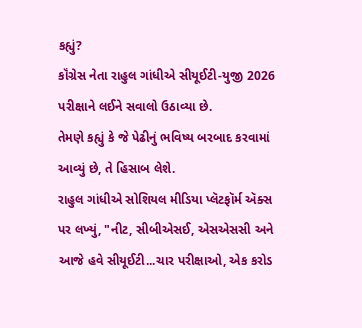કહ્યું?
કૉંગ્રેસ નેતા રાહુલ ગાંધીએ સીયૂઈટી-યુજી 2026 પરીક્ષાને લઈને સવાલો ઉઠાવ્યા છે.
તેમણે કહ્યું કે જે પેઢીનું ભવિષ્ય બરબાદ કરવામાં આવ્યું છે, તે હિસાબ લેશે.
રાહુલ ગાંધીએ સોશિયલ મીડિયા પ્લૅટફૉર્મ ઍક્સ પર લખ્યું, "નીટ, સીબીએસઈ, એસએસસી અને આજે હવે સીયૂઈટી...ચાર પરીક્ષાઓ, એક કરોડ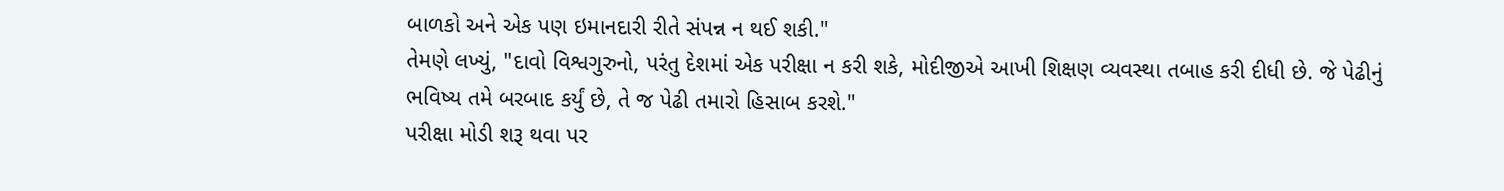બાળકો અને એક પણ ઇમાનદારી રીતે સંપન્ન ન થઈ શકી."
તેમણે લખ્યું, "દાવો વિશ્વગુરુનો, પરંતુ દેશમાં એક પરીક્ષા ન કરી શકે, મોદીજીએ આખી શિક્ષણ વ્યવસ્થા તબાહ કરી દીધી છે. જે પેઢીનું ભવિષ્ય તમે બરબાદ કર્યું છે, તે જ પેઢી તમારો હિસાબ કરશે."
પરીક્ષા મોડી શરૂ થવા પર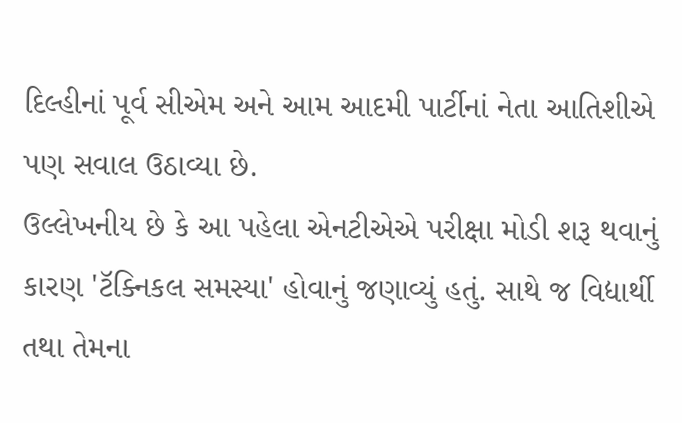દિલ્હીનાં પૂર્વ સીએમ અને આમ આદમી પાર્ટીનાં નેતા આતિશીએ પણ સવાલ ઉઠાવ્યા છે.
ઉલ્લેખનીય છે કે આ પહેલા એનટીએએ પરીક્ષા મોડી શરૂ થવાનું કારણ 'ટૅક્નિકલ સમસ્યા' હોવાનું જણાવ્યું હતું. સાથે જ વિદ્યાર્થી તથા તેમના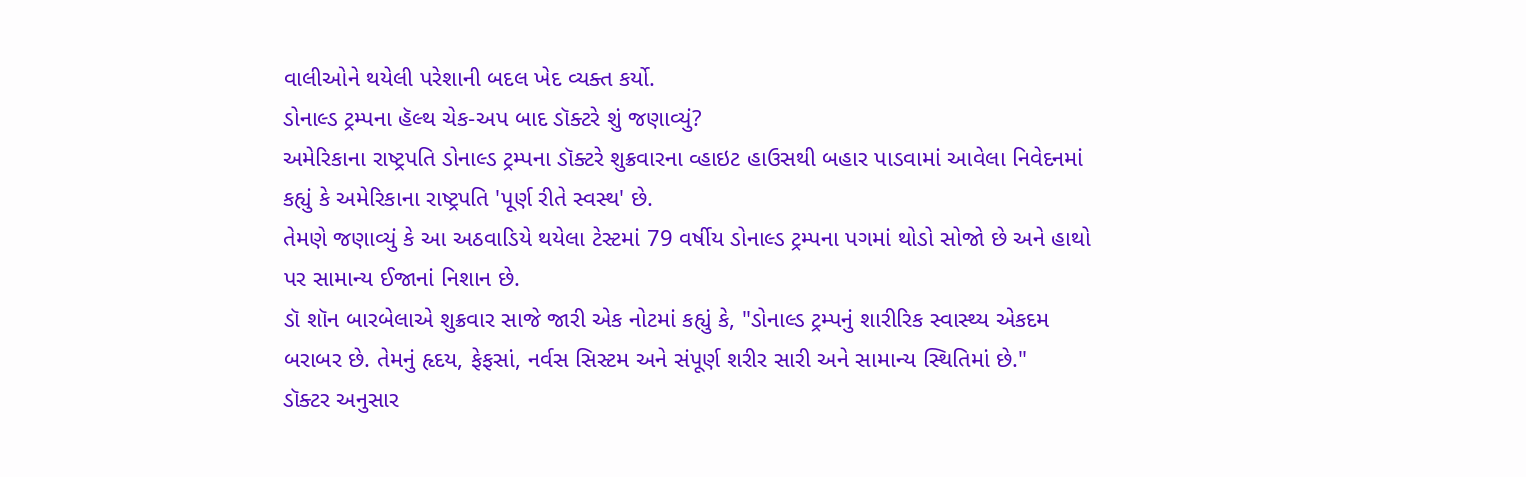વાલીઓને થયેલી પરેશાની બદલ ખેદ વ્યક્ત કર્યો.
ડોનાલ્ડ ટ્રમ્પના હૅલ્થ ચેક-અપ બાદ ડૉક્ટરે શું જણાવ્યું?
અમેરિકાના રાષ્ટ્રપતિ ડોનાલ્ડ ટ્રમ્પના ડૉક્ટરે શુક્રવારના વ્હાઇટ હાઉસથી બહાર પાડવામાં આવેલા નિવેદનમાં કહ્યું કે અમેરિકાના રાષ્ટ્રપતિ 'પૂર્ણ રીતે સ્વસ્થ' છે.
તેમણે જણાવ્યું કે આ અઠવાડિયે થયેલા ટેસ્ટમાં 79 વર્ષીય ડોનાલ્ડ ટ્રમ્પના પગમાં થોડો સોજો છે અને હાથો પર સામાન્ય ઈજાનાં નિશાન છે.
ડૉ શૉન બારબેલાએ શુક્રવાર સાજે જારી એક નોટમાં કહ્યું કે, "ડોનાલ્ડ ટ્રમ્પનું શારીરિક સ્વાસ્થ્ય એકદમ બરાબર છે. તેમનું હૃદય, ફેફસાં, નર્વસ સિસ્ટમ અને સંપૂર્ણ શરીર સારી અને સામાન્ય સ્થિતિમાં છે."
ડૉક્ટર અનુસાર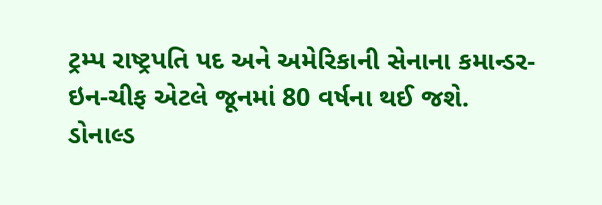ટ્રમ્પ રાષ્ટ્રપતિ પદ અને અમેરિકાની સેનાના કમાન્ડર-ઇન-ચીફ એટલે જૂનમાં 80 વર્ષના થઈ જશે.
ડોનાલ્ડ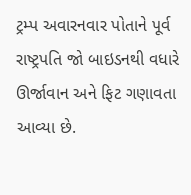ટ્રમ્પ અવારનવાર પોતાને પૂર્વ રાષ્ટ્રપતિ જો બાઇડનથી વધારે ઊર્જાવાન અને ફિટ ગણાવતા આવ્યા છે.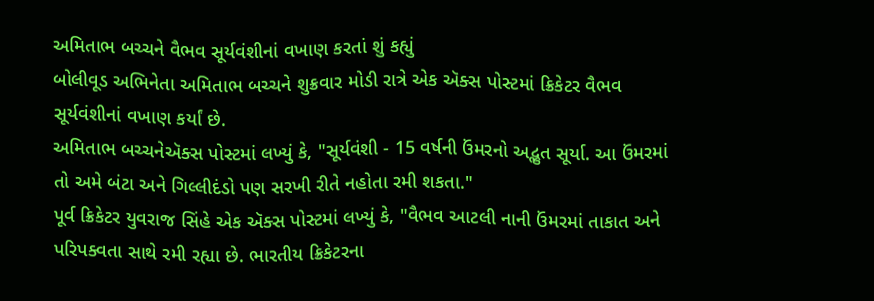અમિતાભ બચ્ચને વૈભવ સૂર્યવંશીનાં વખાણ કરતાં શું કહ્યું
બોલીવૂડ અભિનેતા અમિતાભ બચ્ચને શુક્રવાર મોડી રાત્રે એક ઍક્સ પોસ્ટમાં ક્રિકેટર વૈભવ સૂર્યવંશીનાં વખાણ કર્યાં છે.
અમિતાભ બચ્ચનેઍક્સ પોસ્ટમાં લખ્યું કે, "સૂર્યવંશી - 15 વર્ષની ઉંમરનો અદ્ભુત સૂર્યા. આ ઉંમરમાં તો અમે બંટા અને ગિલ્લીદંડો પણ સરખી રીતે નહોતા રમી શકતા."
પૂર્વ ક્રિકેટર યુવરાજ સિંહે એક ઍક્સ પોસ્ટમાં લખ્યું કે, "વૈભવ આટલી નાની ઉંમરમાં તાકાત અને પરિપક્વતા સાથે રમી રહ્યા છે. ભારતીય ક્રિકેટરના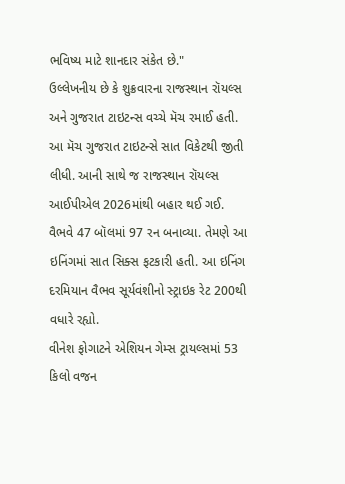ભવિષ્ય માટે શાનદાર સંકેત છે."
ઉલ્લેખનીય છે કે શુક્રવારના રાજસ્થાન રૉયલ્સ અને ગુજરાત ટાઇટન્સ વચ્ચે મૅચ રમાઈ હતી.
આ મૅચ ગુજરાત ટાઇટન્સે સાત વિકેટથી જીતી લીધી. આની સાથે જ રાજસ્થાન રૉયલ્સ આઈપીએલ 2026માંથી બહાર થઈ ગઈ.
વૈભવે 47 બૉલમાં 97 રન બનાવ્યા. તેમણે આ ઇનિંગમાં સાત સિક્સ ફટકારી હતી. આ ઇનિંગ દરમિયાન વૈભવ સૂર્યવંશીનો સ્ટ્રાઇક રેટ 200થી વધારે રહ્યો.
વીનેશ ફોગાટને એશિયન ગેમ્સ ટ્રાયલ્સમાં 53 કિલો વજન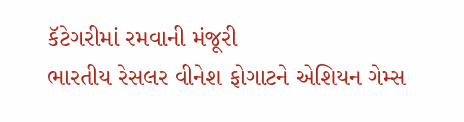કૅટેગરીમાં રમવાની મંજૂરી
ભારતીય રેસલર વીનેશ ફોગાટને એશિયન ગેમ્સ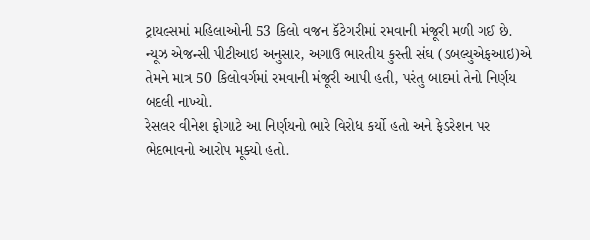ટ્રાયલ્સમાં મહિલાઓની 53 કિલો વજન કૅટેગરીમાં રમવાની મંજૂરી મળી ગઈ છે.
ન્યૂઝ એજન્સી પીટીઆઇ અનુસાર, અગાઉ ભારતીય કુસ્તી સંઘ (ડબલ્યુએફઆઇ)એ તેમને માત્ર 50 કિલોવર્ગમાં રમવાની મંજૂરી આપી હતી, પરંતુ બાદમાં તેનો નિર્ણય બદલી નાખ્યો.
રેસલર વીનેશ ફોગાટે આ નિર્ણયનો ભારે વિરોધ કર્યો હતો અને ફેડરેશન પર ભેદભાવનો આરોપ મૂક્યો હતો.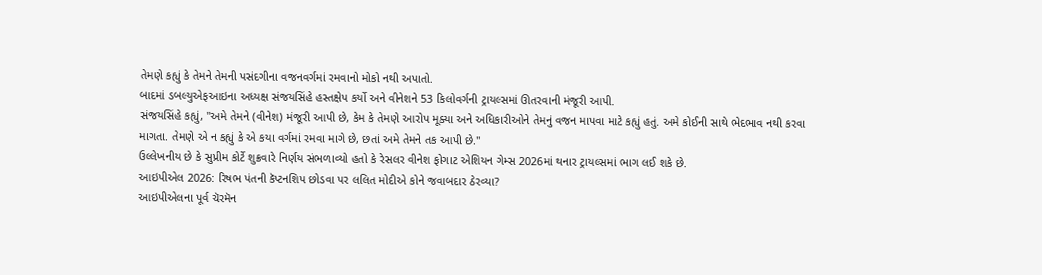તેમણે કહ્યું કે તેમને તેમની પસંદગીના વજનવર્ગમાં રમવાનો મોકો નથી અપાતો.
બાદમાં ડબલ્યુએફઆઇના અધ્યક્ષ સંજયસિંહે હસ્તક્ષેપ કર્યો અને વીનેશને 53 કિલોવર્ગની ટ્રાયલ્સમાં ઊતરવાની મંજૂરી આપી.
સંજયસિંહે કહ્યું, "અમે તેમને (વીનેશ) મંજૂરી આપી છે, કેમ કે તેમણે આરોપ મૂક્યા અને અધિકારીઓને તેમનું વજન માપવા માટે કહ્યું હતું. અમે કોઈની સાથે ભેદભાવ નથી કરવા માગતા. તેમણે એ ન કહ્યું કે એ કયા વર્ગમાં રમવા માગે છે, છતાં અમે તેમને તક આપી છે."
ઉલ્લેખનીય છે કે સુપ્રીમ કોર્ટે શુક્રવારે નિર્ણય સંભળાવ્યો હતો કે રેસલર વીનેશ ફોગાટ એશિયન ગેમ્સ 2026માં થનાર ટ્રાયલ્સમાં ભાગ લઈ શકે છે.
આઇપીએલ 2026: રિષભ પંતની કૅપ્ટનશિપ છોડવા પર લલિત મોદીએ કોને જવાબદાર ઠેરવ્યા?
આઇપીએલના પૂર્વ ચૅરમૅન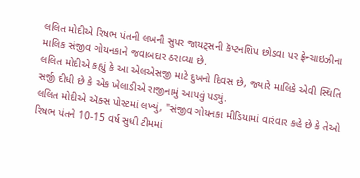લલિત મોદીએ રિષભ પંતની લખનૌ સુપર જાયટ્સની કૅપ્ટનશિપ છોડવા પર ફ્રેન્ચાઇઝીના માલિક સંજીવ ગોયનકાને જવાબદાર ઠરાવ્યા છે.
લલિત મોદીએ કહ્યું કે આ એલએસજી માટે દુખનો દિવસ છે, જ્યારે માલિકે એવી સ્થિતિ સર્જી દીધી છે કે એક ખેલાડીએ રાજીનામું આપવું પડ્યું.
લલિત મોદીએ ઍક્સ પોસ્ટમાં લખ્યું, "સંજીવ ગોયનકા મીડિયામાં વારંવાર કહે છે કે તેઓ રિષભ પંતને 10-15 વર્ષ સુધી ટીમમાં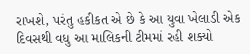રાખશે, પરંતુ હકીકત એ છે કે આ યુવા ખેલાડી એક દિવસથી વધુ આ માલિકની ટીમમાં રહી શક્યો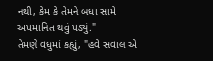નથી, કેમ કે તેમને બધા સામે અપમાનિત થવું પડ્યું."
તેમણે વધુમાં કહ્યું, "હવે સવાલ એ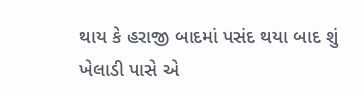થાય કે હરાજી બાદમાં પસંદ થયા બાદ શું ખેલાડી પાસે એ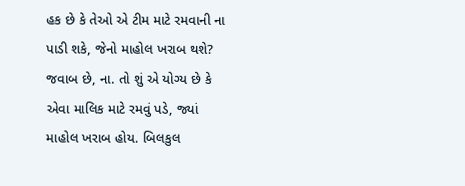હક છે કે તેઓ એ ટીમ માટે રમવાની ના પાડી શકે, જેનો માહોલ ખરાબ થશે? જવાબ છે, ના. તો શું એ યોગ્ય છે કે એવા માલિક માટે રમવું પડે, જ્યાં માહોલ ખરાબ હોય. બિલકુલ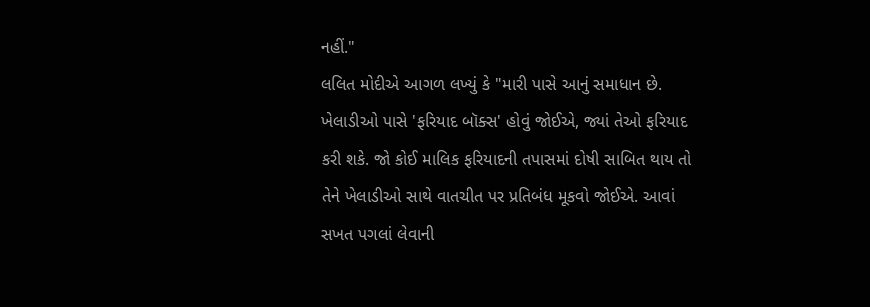નહીં."
લલિત મોદીએ આગળ લખ્યું કે "મારી પાસે આનું સમાધાન છે. ખેલાડીઓ પાસે 'ફરિયાદ બૉક્સ' હોવું જોઈએ, જ્યાં તેઓ ફરિયાદ કરી શકે. જો કોઈ માલિક ફરિયાદની તપાસમાં દોષી સાબિત થાય તો તેને ખેલાડીઓ સાથે વાતચીત પર પ્રતિબંધ મૂકવો જોઈએ. આવાં સખત પગલાં લેવાની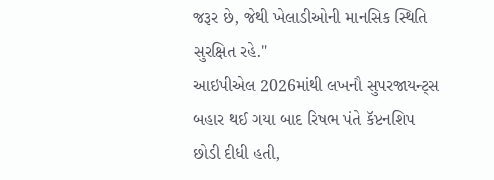જરૂર છે, જેથી ખેલાડીઓની માનસિક સ્થિતિ સુરક્ષિત રહે."
આઇપીએલ 2026માંથી લખનૌ સુપરજાયન્ટ્સ બહાર થઈ ગયા બાદ રિષભ પંતે કૅપ્ટનશિપ છોડી દીધી હતી,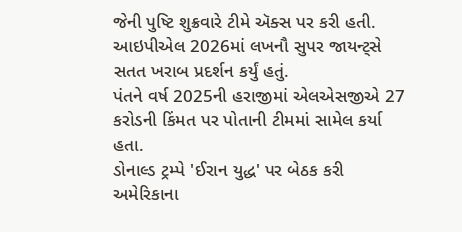જેની પુષ્ટિ શુક્રવારે ટીમે ઍક્સ પર કરી હતી.
આઇપીએલ 2026માં લખનૌ સુપર જાયન્ટ્સે સતત ખરાબ પ્રદર્શન કર્યું હતું.
પંતને વર્ષ 2025ની હરાજીમાં એલએસજીએ 27 કરોડની કિંમત પર પોતાની ટીમમાં સામેલ કર્યા હતા.
ડોનાલ્ડ ટ્રમ્પે 'ઈરાન યુદ્ધ' પર બેઠક કરી
અમેરિકાના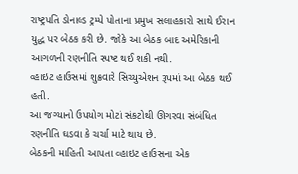રાષ્ટ્રપતિ ડોનાલ્ડ ટ્રમ્પે પોતાના પ્રમુખ સલાહકારો સાથે ઈરાન યુદ્ધ પર બેઠક કરી છે. જોકે આ બેઠક બાદ અમેરિકાની આગળની રણનીતિ સ્પષ્ટ થઈ શકી નથી.
વ્હાઇટ હાઉસમાં શુક્રવારે સિચ્યુએશન રૂપમાં આ બેઠક થઈ હતી.
આ જગ્યાનો ઉપયોગ મોટાં સંકટોથી ઊગરવા સંબંધિત રણનીતિ ઘડવા કે ચર્ચા માટે થાય છે.
બેઠકની માહિતી આપતા વ્હાઇટ હાઉસના એક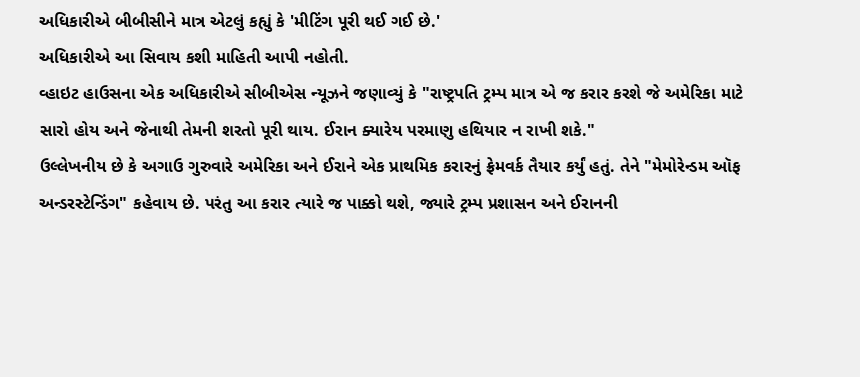અધિકારીએ બીબીસીને માત્ર એટલું કહ્યું કે 'મીટિંગ પૂરી થઈ ગઈ છે.'
અધિકારીએ આ સિવાય કશી માહિતી આપી નહોતી.
વ્હાઇટ હાઉસના એક અધિકારીએ સીબીએસ ન્યૂઝને જણાવ્યું કે "રાષ્ટ્રપતિ ટ્રમ્પ માત્ર એ જ કરાર કરશે જે અમેરિકા માટે સારો હોય અને જેનાથી તેમની શરતો પૂરી થાય. ઈરાન ક્યારેય પરમાણુ હથિયાર ન રાખી શકે."
ઉલ્લેખનીય છે કે અગાઉ ગુરુવારે અમેરિકા અને ઈરાને એક પ્રાથમિક કરારનું ફ્રેમવર્ક તૈયાર કર્યું હતું. તેને "મેમોરેન્ડમ ઑફ અન્ડરસ્ટેન્ડિંગ" કહેવાય છે. પરંતુ આ કરાર ત્યારે જ પાક્કો થશે, જ્યારે ટ્રમ્પ પ્રશાસન અને ઈરાનની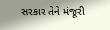સરકાર તેને મંજૂરી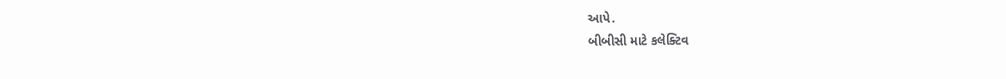આપે.
બીબીસી માટે કલેક્ટિવ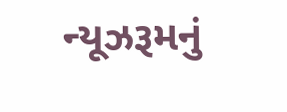ન્યૂઝરૂમનું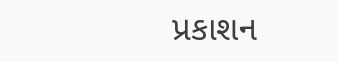પ્રકાશન